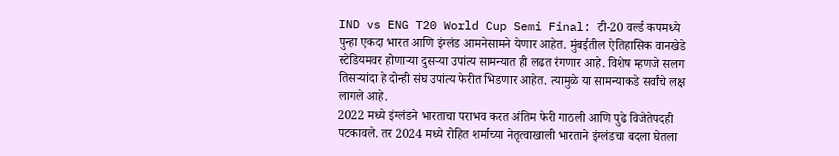IND vs ENG T20 World Cup Semi Final: टी-20 वर्ल्ड कपमध्ये पुन्हा एकदा भारत आणि इंग्लंड आमनेसामने येणार आहेत. मुंबईतील ऐतिहासिक वानखेडे स्टेडियमवर होणाऱ्या दुसऱ्या उपांत्य सामन्यात ही लढत रंगणार आहे. विशेष म्हणजे सलग तिसऱ्यांदा हे दोन्ही संघ उपांत्य फेरीत भिडणार आहेत. त्यामुळे या सामन्याकडे सर्वांचे लक्ष लागले आहे.
2022 मध्ये इंग्लंडने भारताचा पराभव करत अंतिम फेरी गाठली आणि पुढे विजेतेपदही पटकावले. तर 2024 मध्ये रोहित शर्माच्या नेतृत्वाखाली भारताने इंग्लंडचा बदला घेतला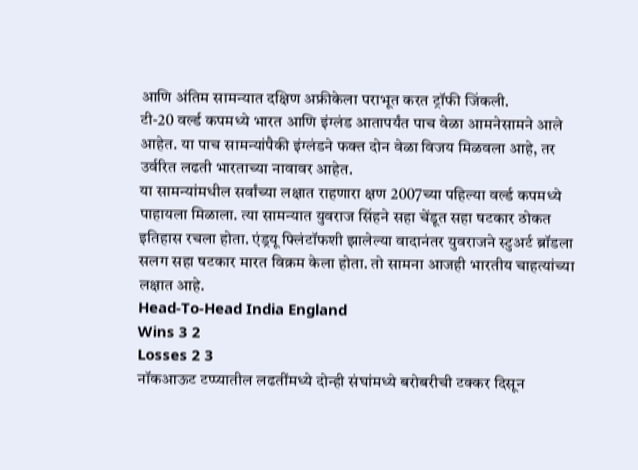आणि अंतिम सामन्यात दक्षिण अफ्रीकेला पराभूत करत ट्रॉफी जिंकली.
टी-20 वर्ल्ड कपमध्ये भारत आणि इंग्लंड आतापर्यंत पाच वेळा आमनेसामने आले आहेत. या पाच सामन्यांपैकी इंग्लंडने फक्त दोन वेळा विजय मिळवला आहे, तर उर्वरित लढती भारताच्या नावावर आहेत.
या सामन्यांमधील सर्वांच्या लक्षात राहणारा क्षण 2007च्या पहिल्या वर्ल्ड कपमध्ये पाहायला मिळाला. त्या सामन्यात युवराज सिंहने सहा चेंडूत सहा षटकार ठोकत इतिहास रचला होता. एंड्रयू फ्लिंटॉफशी झालेल्या वादानंतर युवराजने स्टुअर्ट ब्रॉडला सलग सहा षटकार मारत विक्रम केला होता. तो सामना आजही भारतीय चाहत्यांच्या लक्षात आहे.
Head-To-Head India England
Wins 3 2
Losses 2 3
नॉकआऊट टप्प्यातील लढतींमध्ये दोन्ही संघांमध्ये बरोबरीची टक्कर दिसून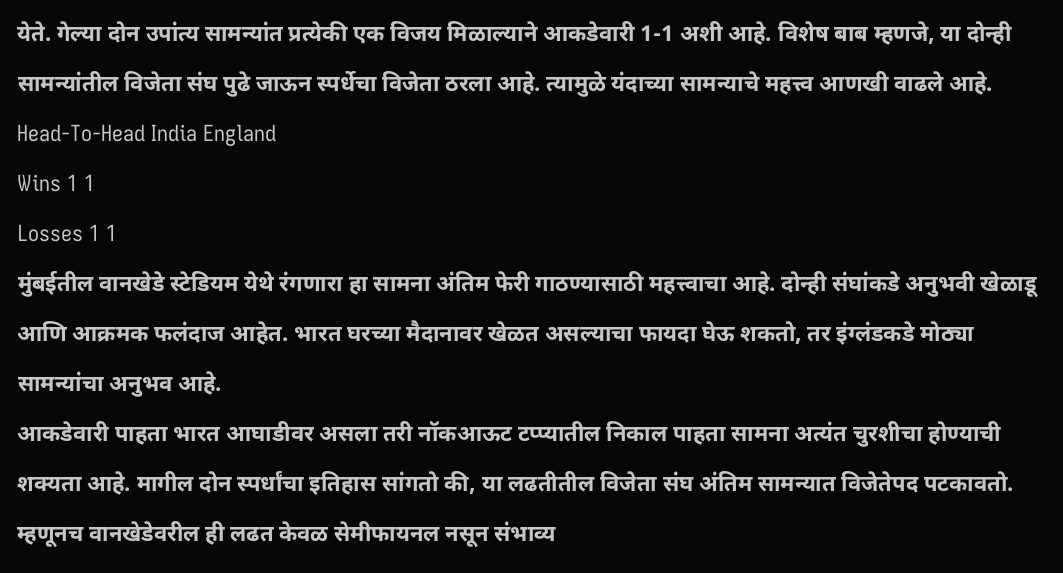येते. गेल्या दोन उपांत्य सामन्यांत प्रत्येकी एक विजय मिळाल्याने आकडेवारी 1-1 अशी आहे. विशेष बाब म्हणजे, या दोन्ही सामन्यांतील विजेता संघ पुढे जाऊन स्पर्धेचा विजेता ठरला आहे. त्यामुळे यंदाच्या सामन्याचे महत्त्व आणखी वाढले आहे.
Head-To-Head India England
Wins 1 1
Losses 1 1
मुंबईतील वानखेडे स्टेडियम येथे रंगणारा हा सामना अंतिम फेरी गाठण्यासाठी महत्त्वाचा आहे. दोन्ही संघांकडे अनुभवी खेळाडू आणि आक्रमक फलंदाज आहेत. भारत घरच्या मैदानावर खेळत असल्याचा फायदा घेऊ शकतो, तर इंग्लंडकडे मोठ्या सामन्यांचा अनुभव आहे.
आकडेवारी पाहता भारत आघाडीवर असला तरी नॉकआऊट टप्प्यातील निकाल पाहता सामना अत्यंत चुरशीचा होण्याची शक्यता आहे. मागील दोन स्पर्धांचा इतिहास सांगतो की, या लढतीतील विजेता संघ अंतिम सामन्यात विजेतेपद पटकावतो. म्हणूनच वानखेडेवरील ही लढत केवळ सेमीफायनल नसून संभाव्य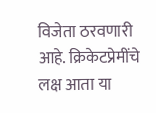विजेता ठरवणारी आहे. क्रिकेटप्रेमींचे लक्ष आता या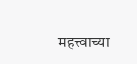महत्त्वाच्या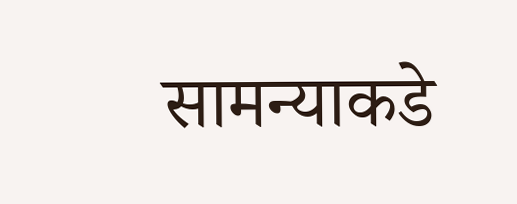सामन्याकडे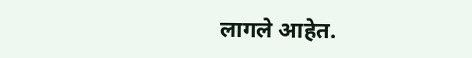लागले आहेत.